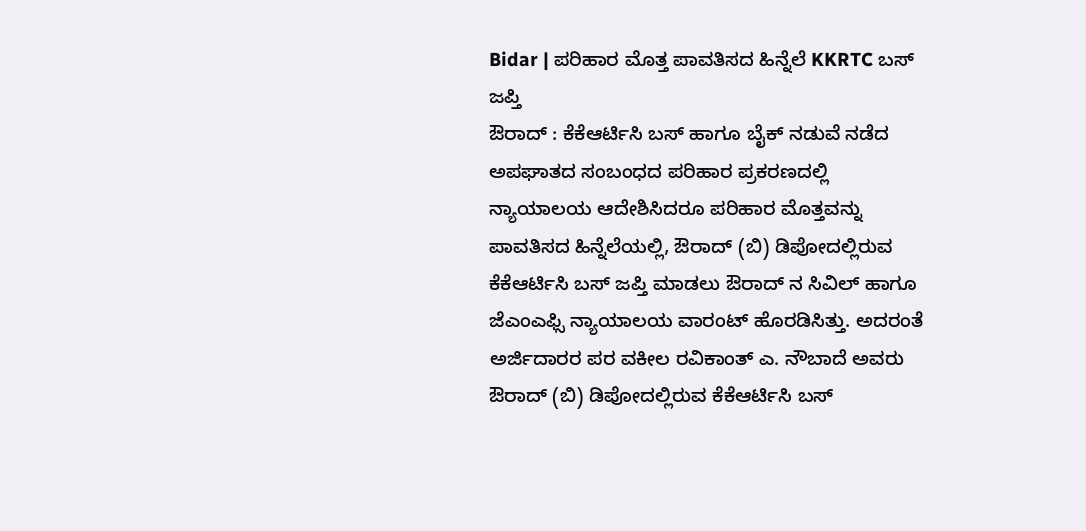Bidar | ಪರಿಹಾರ ಮೊತ್ತ ಪಾವತಿಸದ ಹಿನ್ನೆಲೆ KKRTC ಬಸ್ ಜಪ್ತಿ
ಔರಾದ್ : ಕೆಕೆಆರ್ಟಿಸಿ ಬಸ್ ಹಾಗೂ ಬೈಕ್ ನಡುವೆ ನಡೆದ ಅಪಘಾತದ ಸಂಬಂಧದ ಪರಿಹಾರ ಪ್ರಕರಣದಲ್ಲಿ ನ್ಯಾಯಾಲಯ ಆದೇಶಿಸಿದರೂ ಪರಿಹಾರ ಮೊತ್ತವನ್ನು ಪಾವತಿಸದ ಹಿನ್ನೆಲೆಯಲ್ಲಿ, ಔರಾದ್ (ಬಿ) ಡಿಪೋದಲ್ಲಿರುವ ಕೆಕೆಆರ್ಟಿಸಿ ಬಸ್ ಜಪ್ತಿ ಮಾಡಲು ಔರಾದ್ ನ ಸಿವಿಲ್ ಹಾಗೂ ಜೆಎಂಎಫ್ಸಿ ನ್ಯಾಯಾಲಯ ವಾರಂಟ್ ಹೊರಡಿಸಿತ್ತು. ಅದರಂತೆ ಅರ್ಜಿದಾರರ ಪರ ವಕೀಲ ರವಿಕಾಂತ್ ಎ. ನೌಬಾದೆ ಅವರು ಔರಾದ್ (ಬಿ) ಡಿಪೋದಲ್ಲಿರುವ ಕೆಕೆಆರ್ಟಿಸಿ ಬಸ್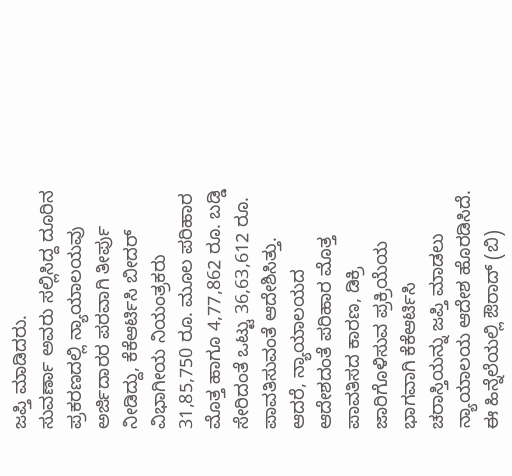ಜಪ್ತಿ ಮಾಡಿದರು.
ಸುವರ್ಣಾ ಅವರು ಸಲ್ಲಿಸಿದ್ದ ದೂರಿನ ಪ್ರಕರಣದಲ್ಲಿ ನ್ಯಾಯಾಲಯವು ಅರ್ಜಿದಾರರ ಪರವಾಗಿ ತೀರ್ಪು ನೀಡಿದ್ದು, ಕೆಕೆಆರ್ಟಿಸಿ ಬೀದರ್ ವಿಭಾಗೀಯ ನಿಯಂತ್ರಕರು 31,85,750 ರೂ. ಮೂಲ ಪರಿಹಾರ ಮೊತ್ತ ಹಾಗೂ 4,77,862 ರೂ. ಬಡ್ಡಿ ಸೇರಿದಂತೆ ಒಟ್ಟು 36,63,612 ರೂ. ಪಾವತಿಸುವಂತೆ ಆದೇಶಿಸಿತ್ತು.
ಆದರೆ, ನ್ಯಾಯಾಲಯದ ಆದೇಶದಂತೆ ಪರಿಹಾರ ಮೊತ್ತ ಪಾವತಿಸದ ಕಾರಣ, ಡಿಕ್ರಿ ಜಾರಿಗೊಳಿಸುವ ಪ್ರಕ್ರಿಯೆಯ ಭಾಗವಾಗಿ ಕೆಕೆಆರ್ಟಿಸಿ ಚರಾಸ್ತಿಯನ್ನು ಜಪ್ತಿ ಮಾಡಲು ನ್ಯಾಯಾಲಯ ಆದೇಶ ಹೊರಡಿಸಿದೆ. ಈ ಹಿನ್ನೆಲೆಯಲ್ಲಿ ಔರಾದ್ (ಬಿ)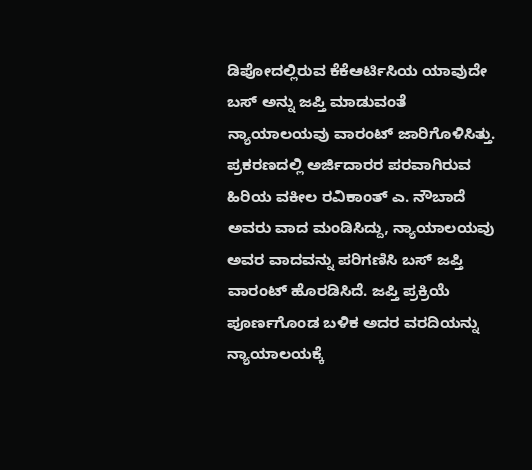ಡಿಪೋದಲ್ಲಿರುವ ಕೆಕೆಆರ್ಟಿಸಿಯ ಯಾವುದೇ ಬಸ್ ಅನ್ನು ಜಪ್ತಿ ಮಾಡುವಂತೆ ನ್ಯಾಯಾಲಯವು ವಾರಂಟ್ ಜಾರಿಗೊಳಿಸಿತ್ತು.
ಪ್ರಕರಣದಲ್ಲಿ ಅರ್ಜಿದಾರರ ಪರವಾಗಿರುವ ಹಿರಿಯ ವಕೀಲ ರವಿಕಾಂತ್ ಎ. ನೌಬಾದೆ ಅವರು ವಾದ ಮಂಡಿಸಿದ್ದು, ನ್ಯಾಯಾಲಯವು ಅವರ ವಾದವನ್ನು ಪರಿಗಣಿಸಿ ಬಸ್ ಜಪ್ತಿ ವಾರಂಟ್ ಹೊರಡಿಸಿದೆ. ಜಪ್ತಿ ಪ್ರಕ್ರಿಯೆ ಪೂರ್ಣಗೊಂಡ ಬಳಿಕ ಅದರ ವರದಿಯನ್ನು ನ್ಯಾಯಾಲಯಕ್ಕೆ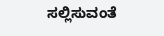ಸಲ್ಲಿಸುವಂತೆ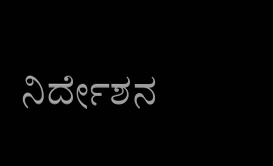ನಿರ್ದೇಶನ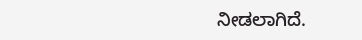ನೀಡಲಾಗಿದೆ.